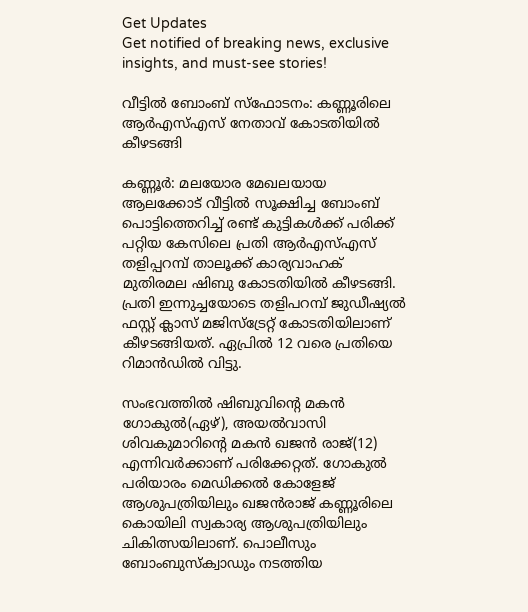Get Updates
Get notified of breaking news, exclusive insights, and must-see stories!

വീട്ടില്‍ ബോംബ് സ്‌ഫോടനം: കണ്ണൂരിലെ ആര്‍എസ്എസ് നേതാവ് കോടതിയില്‍ കീഴടങ്ങി

കണ്ണൂര്‍: മലയോര മേഖലയായ ആലക്കോട് വീട്ടില്‍ സൂക്ഷിച്ച ബോംബ് പൊട്ടിത്തെറിച്ച് രണ്ട് കുട്ടികള്‍ക്ക് പരിക്ക് പറ്റിയ കേസിലെ പ്രതി ആര്‍എസ്എസ് തളിപ്പറമ്പ് താലൂക്ക് കാര്യവാഹക് മുതിരമല ഷിബു കോടതിയില്‍ കീഴടങ്ങി. പ്രതി ഇന്നുച്ചയോടെ തളിപറമ്പ് ജുഡീഷ്യല്‍ ഫസ്റ്റ് ക്ലാസ് മജിസ്‌ട്രേറ്റ് കോടതിയിലാണ് കീഴടങ്ങിയത്. ഏപ്രില്‍ 12 വരെ പ്രതിയെ റിമാന്‍ഡില്‍ വിട്ടു.

സംഭവത്തില്‍ ഷിബുവിന്റെ മകന്‍ ഗോകുല്‍(ഏഴ്), അയല്‍വാസി ശിവകുമാറിന്റെ മകന്‍ ഖജന്‍ രാജ്(12) എന്നിവര്‍ക്കാണ് പരിക്കേറ്റത്. ഗോകുല്‍ പരിയാരം മെഡിക്കല്‍ കോളേജ് ആശുപത്രിയിലും ഖജന്‍രാജ് കണ്ണൂരിലെ കൊയിലി സ്വകാര്യ ആശുപത്രിയിലും ചികിത്സയിലാണ്. പൊലീസും ബോംബുസ്‌ക്വാഡും നടത്തിയ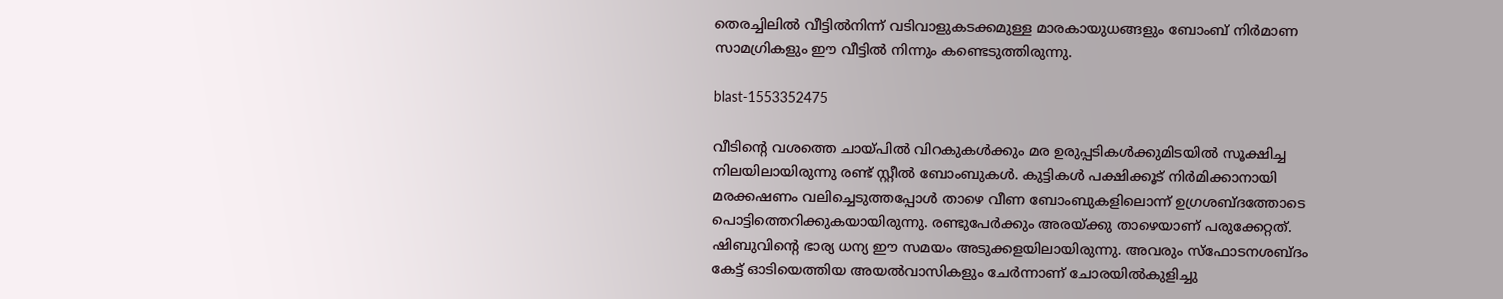തെരച്ചിലില്‍ വീട്ടില്‍നിന്ന് വടിവാളുകടക്കമുള്ള മാരകായുധങ്ങളും ബോംബ് നിര്‍മാണ സാമഗ്രികളും ഈ വീട്ടില്‍ നിന്നും കണ്ടെടുത്തിരുന്നു.

blast-1553352475

വീടിന്റെ വശത്തെ ചായ്പില്‍ വിറകുകള്‍ക്കും മര ഉരുപ്പടികള്‍ക്കുമിടയില്‍ സൂക്ഷിച്ച നിലയിലായിരുന്നു രണ്ട് സ്റ്റീല്‍ ബോംബുകള്‍. കുട്ടികള്‍ പക്ഷിക്കൂട് നിര്‍മിക്കാനായി മരക്കഷണം വലിച്ചെടുത്തപ്പോള്‍ താഴെ വീണ ബോംബുകളിലൊന്ന് ഉഗ്രശബ്ദത്തോടെ പൊട്ടിത്തെറിക്കുകയായിരുന്നു. രണ്ടുപേര്‍ക്കും അരയ്ക്കു താഴെയാണ് പരുക്കേറ്റത്. ഷിബുവിന്റെ ഭാര്യ ധന്യ ഈ സമയം അടുക്കളയിലായിരുന്നു. അവരും സ്‌ഫോടനശബ്ദം കേട്ട് ഓടിയെത്തിയ അയല്‍വാസികളും ചേര്‍ന്നാണ് ചോരയില്‍കുളിച്ചു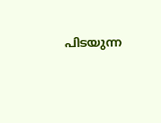പിടയുന്ന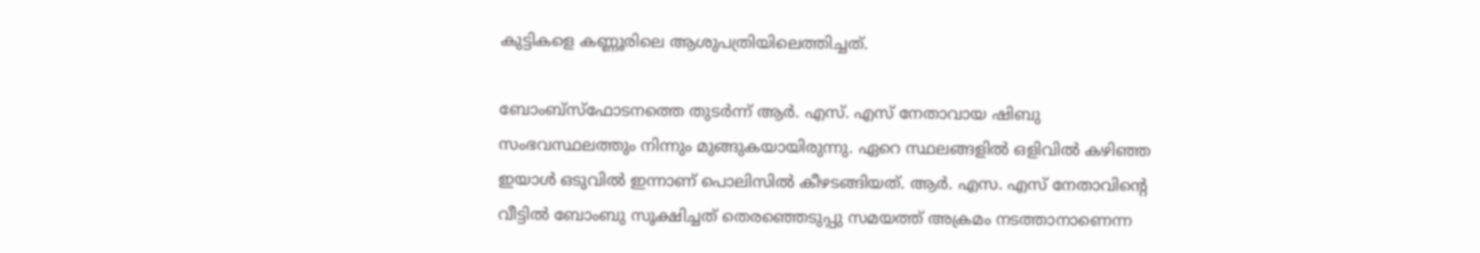കുട്ടികളെ കണ്ണൂരിലെ ആശുപത്രിയിലെത്തിച്ചത്.

ബോംബ്‌സ്‌ഫോടനത്തെ തുടര്‍ന്ന് ആര്‍. എസ്. എസ് നേതാവായ ഷിബു സംഭവസ്ഥലത്തും നിന്നും മുങ്ങുകയായിരുന്നു. ഏറെ സ്ഥലങ്ങളില്‍ ഒളിവില്‍ കഴിഞ്ഞ ഇയാള്‍ ഒടുവില്‍ ഇന്നാണ് പൊലിസില്‍ കീഴടങ്ങിയത്. ആര്‍. എസ. എസ് നേതാവിന്റെ വീട്ടില്‍ ബോംബു സൂക്ഷിച്ചത് തെരഞ്ഞെടുപ്പു സമയത്ത് അക്രമം നടത്താനാണെന്ന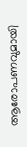ആരോപണവുമായി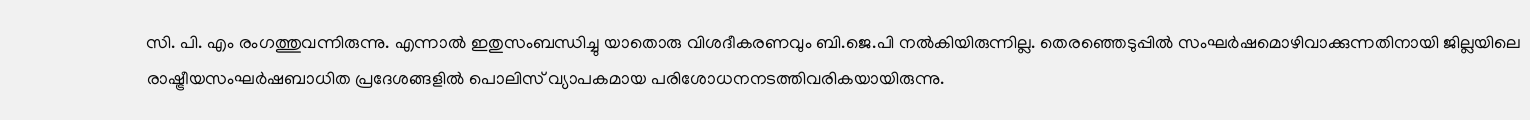സി. പി. എം രംഗത്തുവന്നിരുന്നു. എന്നാല്‍ ഇതുസംബന്ധിച്ചു യാതൊരു വിശദീകരണവും ബി.ജെ.പി നല്‍കിയിരുന്നില്ല. തെരഞ്ഞെടുപ്പില്‍ സംഘര്‍ഷമൊഴിവാക്കുന്നതിനായി ജില്ലയിലെ രാഷ്ട്രീയസംഘര്‍ഷബാധിത പ്രദേശങ്ങളില്‍ പൊലിസ് വ്യാപകമായ പരിശോധനനടത്തിവരികയായിരുന്നു.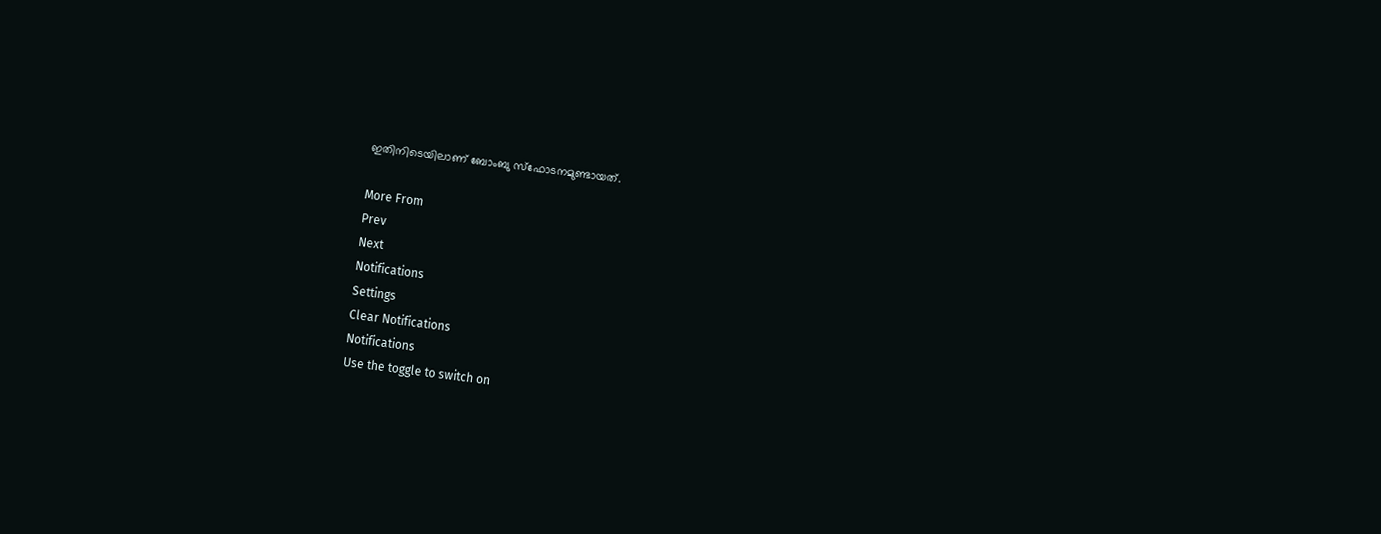ഇതിനിടെയിലാണ് ബോംബു സ്‌ഫോടനമുണ്ടായത്.

More From
Prev
Next
Notifications
Settings
Clear Notifications
Notifications
Use the toggle to switch on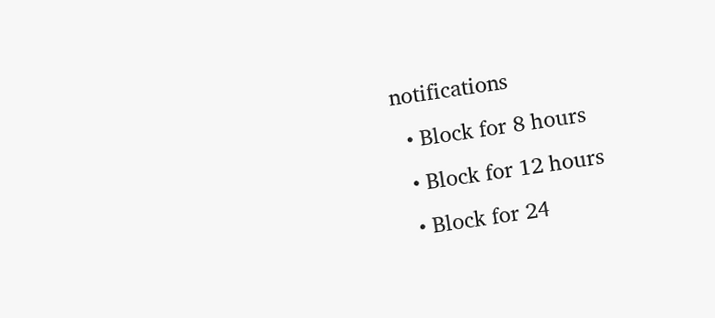notifications
  • Block for 8 hours
  • Block for 12 hours
  • Block for 24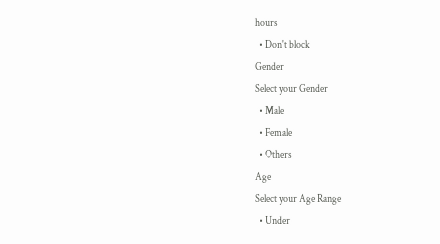hours
  • Don't block
Gender
Select your Gender
  • Male
  • Female
  • Others
Age
Select your Age Range
  • Under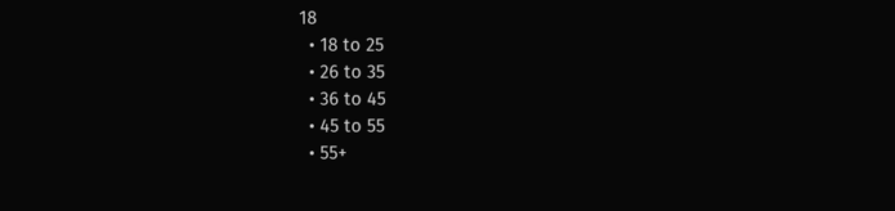18
  • 18 to 25
  • 26 to 35
  • 36 to 45
  • 45 to 55
  • 55+